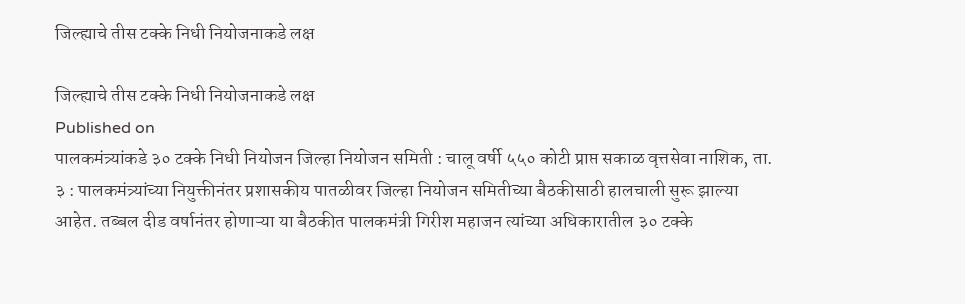जिल्ह्याचे तीस टक्के निधी नियोजनाकडे लक्ष

जिल्ह्याचे तीस टक्के निधी नियोजनाकडे लक्ष
Published on
पालकमंत्र्यांकडे ३० टक्के निधी नियोजन जिल्हा नियोजन समिती : चालू वर्षी ५५० कोटी प्राप्त सकाळ वृत्तसेवा नाशिक, ता. ३ : पालकमंत्र्यांच्या नियुक्तीनंतर प्रशासकीय पातळीवर जिल्हा नियोजन समितीच्या बैठकीसाठी हालचाली सुरू झाल्या आहेत. तब्बल दीड वर्षानंतर होणाऱ्या या बैठकीत पालकमंत्री गिरीश महाजन त्यांच्या अधिकारातील ३० टक्के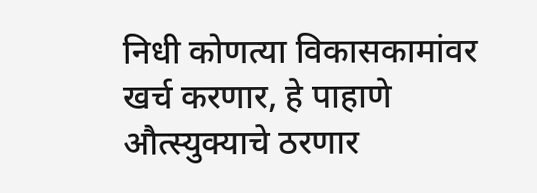निधी कोणत्या विकासकामांवर खर्च करणार, हे पाहाणे औत्स्युक्याचे ठरणार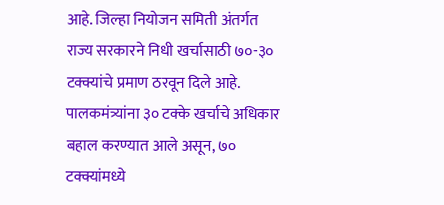आहे. जिल्हा नियोजन समिती अंतर्गत राज्य सरकारने निधी खर्चासाठी ७०-३० टक्क्यांचे प्रमाण ठरवून दिले आहे. पालकमंत्र्यांना ३० टक्के खर्चाचे अधिकार बहाल करण्यात आले असून, ७० टक्क्यांमध्ये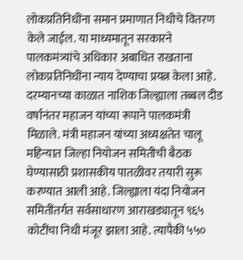लोकप्रतिनिधींना समान प्रमाणात निधीचे वितरण केले जाईल. या माध्यमातून सरकारने पालकमंत्र्यांचे अधिकार अबाधित राखताना लोकप्रतिनिधींना न्याय देण्याचा प्रयत्न केला आहे. दरम्यानच्या काळात नाशिक जिल्ह्याला तब्बल दीड वर्षानंतर महाजन यांच्या रूपाने पालकमंत्री मिळाले. मंत्री महाजन यांच्या अध्यक्षतेत चालू महिन्यात जिल्हा नियोजन समितीची बैठक घेण्यासाठी प्रशासकीय पातळीवर तयारी सुरू करण्यात आली आहे. जिल्ह्याला यंदा नियोजन समितींतर्गत सर्वसाधारण आराखड्यातून ९६५ कोटींचा निधी मंजूर झाला आहे. त्यापैकी ५५०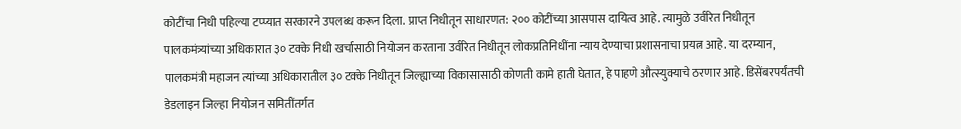कोटींचा निधी पहिल्या टप्प्यात सरकारने उपलब्ध करून दिला. प्राप्त निधीतून साधारणत: २०० कोटींच्या आसपास दायित्व आहे. त्यामुळे उर्वरित निधीतून पालकमंत्र्यांच्या अधिकारात ३० टक्के निधी खर्चासाठी नियोजन करताना उर्वरित निधीतून लोकप्रतिनिधींना न्याय देण्याचा प्रशासनाचा प्रयत्न आहे. या दरम्यान, पालकमंत्री महाजन त्यांच्या अधिकारातील ३० टक्के निधीतून जिल्ह्याच्या विकासासाठी कोणती कामे हाती घेतात, हे पाहणे औत्स्युक्याचे ठरणार आहे. डिसेंबरपर्यंतची डेडलाइन जिल्हा नियोजन समितींतर्गत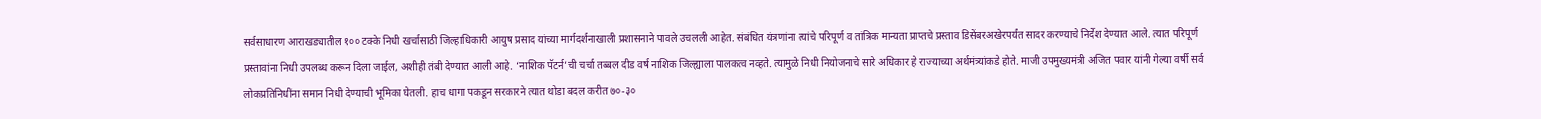सर्वसाधारण आराखड्यातील १०० टक्के निधी खर्चासाठी जिल्हाधिकारी आयुष प्रसाद यांच्या मार्गदर्शनाखाली प्रशासनाने पावले उचलली आहेत. संबंधित यंत्रणांना त्यांचे परिपूर्ण व तांत्रिक मान्यता प्राप्तचे प्रस्ताव डिसेंबरअखेरपर्यंत सादर करण्याचे निर्देश देण्यात आले. त्यात परिपूर्ण प्रस्तावांना निधी उपलब्ध करून दिला जाईल, अशीही तंबी देण्यात आली आहे. ‘नाशिक पॅटर्न’ची चर्चा तब्बल दीड वर्ष नाशिक जिल्ह्याला पालकत्व नव्हते. त्यामुळे निधी नियोजनाचे सारे अधिकार हे राज्याच्या अर्थमंत्र्यांकडे होते. माजी उपमुख्यमंत्री अजित पवार यांनी गेल्या वर्षी सर्व लोकप्रतिनिधींना समान निधी देण्याची भूमिका घेतली. हाच धागा पकडून सरकारने त्यात थोडा बदल करीत ७०-३०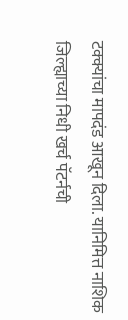टक्क्यांचा मापदंड आखून दिला. यानिमित्त नाशिक जिल्ह्याच्या निधी खर्च पॅटर्नची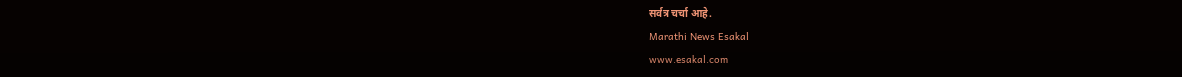सर्वत्र चर्चा आहे.
Marathi News Esakal
www.esakal.com